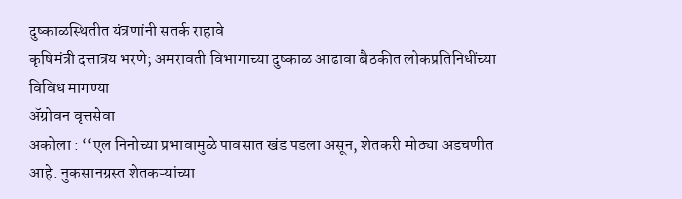दुष्काळस्थितीत यंत्रणांनी सतर्क राहावे
कृषिमंत्री दत्तात्रय भरणे; अमरावती विभागाच्या दुष्काळ आढावा बैठकीत लोकप्रतिनिधींच्या विविध मागण्या
ॲग्रोवन वृत्तसेवा
अकोला : ‘‘एल निनोच्या प्रभावामुळे पावसात खंड पडला असून, शेतकरी मोठ्या अडचणीत आहे. नुकसानग्रस्त शेतकऱ्यांच्या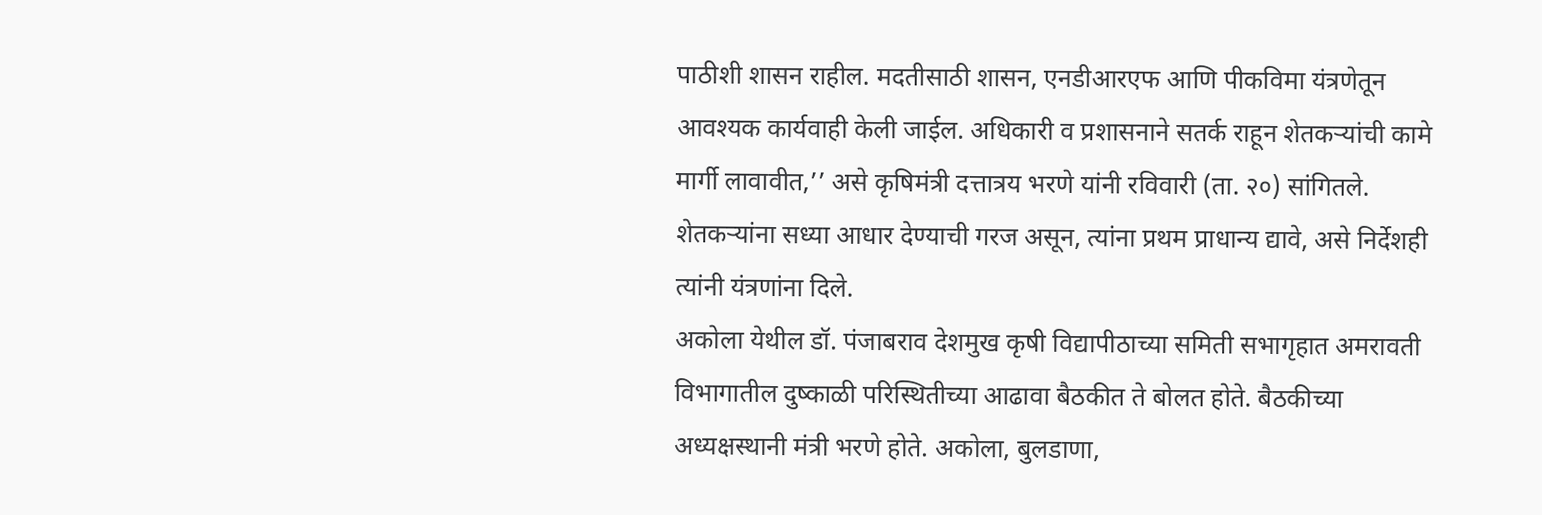पाठीशी शासन राहील. मदतीसाठी शासन, एनडीआरएफ आणि पीकविमा यंत्रणेतून आवश्यक कार्यवाही केली जाईल. अधिकारी व प्रशासनाने सतर्क राहून शेतकऱ्यांची कामे मार्गी लावावीत,’’ असे कृषिमंत्री दत्तात्रय भरणे यांनी रविवारी (ता. २०) सांगितले. शेतकऱ्यांना सध्या आधार देण्याची गरज असून, त्यांना प्रथम प्राधान्य द्यावे, असे निर्देशही त्यांनी यंत्रणांना दिले.
अकोला येथील डॉ. पंजाबराव देशमुख कृषी विद्यापीठाच्या समिती सभागृहात अमरावती विभागातील दुष्काळी परिस्थितीच्या आढावा बैठकीत ते बोलत होते. बैठकीच्या अध्यक्षस्थानी मंत्री भरणे होते. अकोला, बुलडाणा,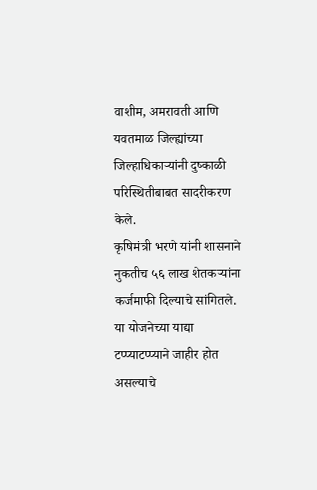वाशीम, अमरावती आणि यवतमाळ जिल्ह्यांच्या जिल्हाधिकाऱ्यांनी दुष्काळी परिस्थितीबाबत सादरीकरण केले.
कृषिमंत्री भरणे यांनी शासनाने नुकतीच ५६ लाख शेतकऱ्यांना कर्जमाफी दिल्याचे सांगितले. या योजनेच्या याद्या टप्प्याटप्प्याने जाहीर होत असल्याचे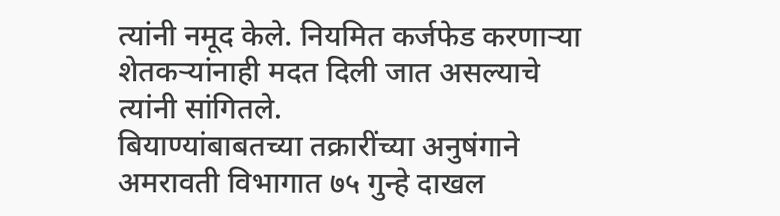त्यांनी नमूद केले. नियमित कर्जफेड करणाऱ्या शेतकऱ्यांनाही मदत दिली जात असल्याचे त्यांनी सांगितले.
बियाण्यांबाबतच्या तक्रारींच्या अनुषंगाने अमरावती विभागात ७५ गुन्हे दाखल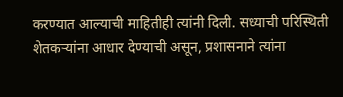करण्यात आल्याची माहितीही त्यांनी दिली. सध्याची परिस्थिती शेतकऱ्यांना आधार देण्याची असून, प्रशासनाने त्यांना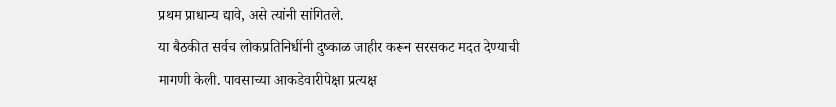प्रथम प्राधान्य द्यावे, असे त्यांनी सांगितले.
या बैठकीत सर्वच लोकप्रतिनिधींनी दुष्काळ जाहीर करून सरसकट मदत देण्याची मागणी केली. पावसाच्या आकडेवारीपेक्षा प्रत्यक्ष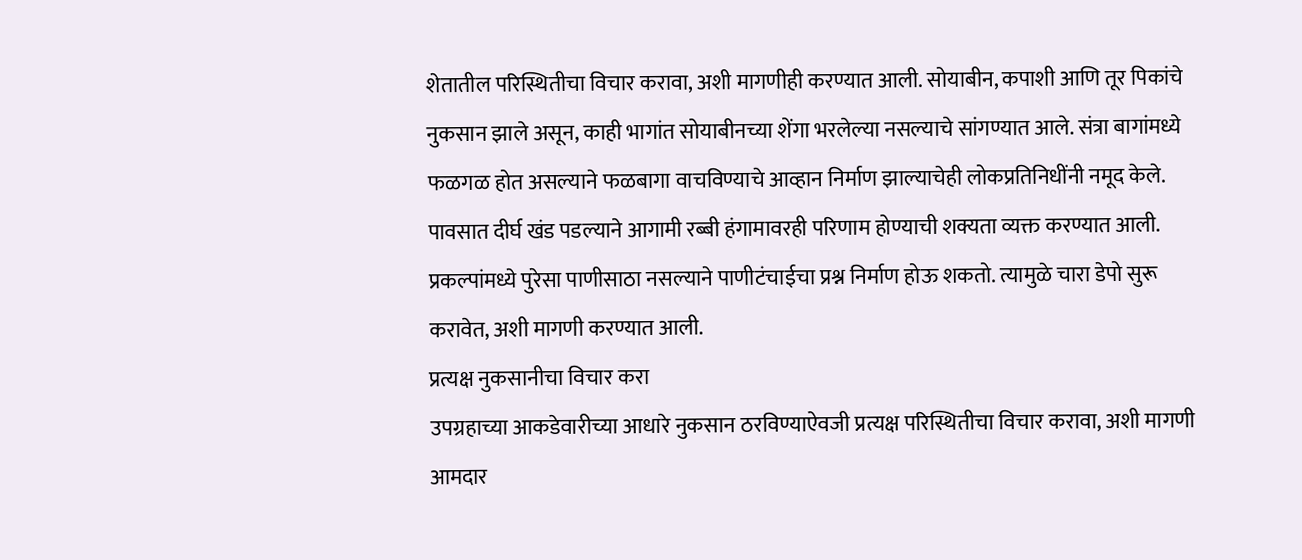शेतातील परिस्थितीचा विचार करावा, अशी मागणीही करण्यात आली. सोयाबीन, कपाशी आणि तूर पिकांचे नुकसान झाले असून, काही भागांत सोयाबीनच्या शेंगा भरलेल्या नसल्याचे सांगण्यात आले. संत्रा बागांमध्ये फळगळ होत असल्याने फळबागा वाचविण्याचे आव्हान निर्माण झाल्याचेही लोकप्रतिनिधींनी नमूद केले.
पावसात दीर्घ खंड पडल्याने आगामी रब्बी हंगामावरही परिणाम होण्याची शक्यता व्यक्त करण्यात आली. प्रकल्पांमध्ये पुरेसा पाणीसाठा नसल्याने पाणीटंचाईचा प्रश्न निर्माण होऊ शकतो. त्यामुळे चारा डेपो सुरू करावेत, अशी मागणी करण्यात आली.
प्रत्यक्ष नुकसानीचा विचार करा
उपग्रहाच्या आकडेवारीच्या आधारे नुकसान ठरविण्याऐवजी प्रत्यक्ष परिस्थितीचा विचार करावा, अशी मागणी आमदार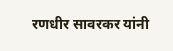रणधीर सावरकर यांनी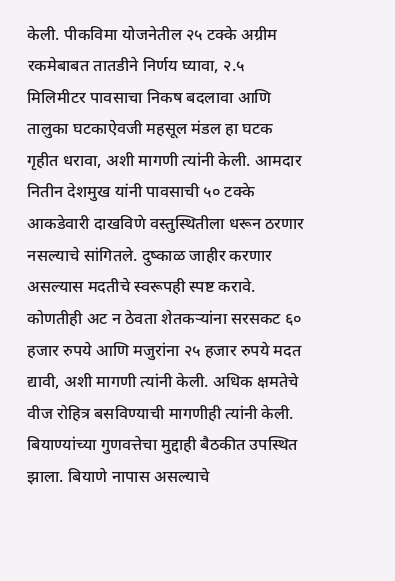केली. पीकविमा योजनेतील २५ टक्के अग्रीम रकमेबाबत तातडीने निर्णय घ्यावा, २.५ मिलिमीटर पावसाचा निकष बदलावा आणि तालुका घटकाऐवजी महसूल मंडल हा घटक गृहीत धरावा, अशी मागणी त्यांनी केली. आमदार नितीन देशमुख यांनी पावसाची ५० टक्के आकडेवारी दाखविणे वस्तुस्थितीला धरून ठरणार नसल्याचे सांगितले. दुष्काळ जाहीर करणार असल्यास मदतीचे स्वरूपही स्पष्ट करावे. कोणतीही अट न ठेवता शेतकऱ्यांना सरसकट ६० हजार रुपये आणि मजुरांना २५ हजार रुपये मदत द्यावी, अशी मागणी त्यांनी केली. अधिक क्षमतेचे वीज रोहित्र बसविण्याची मागणीही त्यांनी केली.
बियाण्यांच्या गुणवत्तेचा मुद्दाही बैठकीत उपस्थित झाला. बियाणे नापास असल्याचे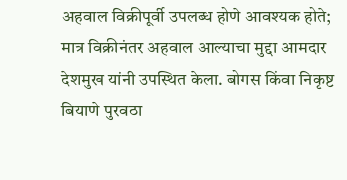अहवाल विक्रीपूर्वी उपलब्ध होणे आवश्यक होते; मात्र विक्रीनंतर अहवाल आल्याचा मुद्दा आमदार देशमुख यांनी उपस्थित केला. बोगस किंवा निकृष्ट बियाणे पुरवठा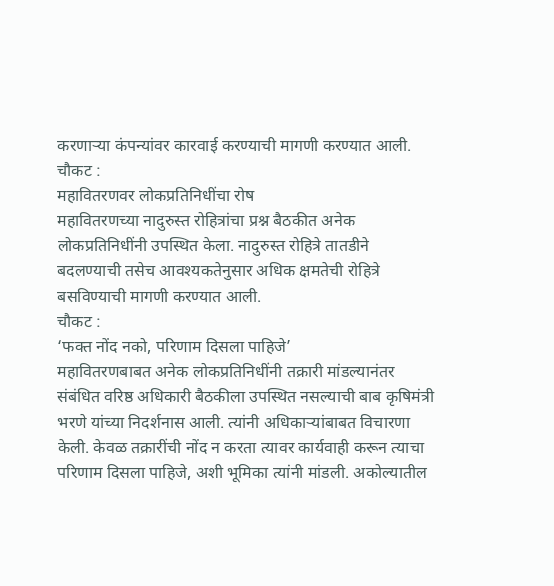करणाऱ्या कंपन्यांवर कारवाई करण्याची मागणी करण्यात आली.
चौकट :
महावितरणवर लोकप्रतिनिधींचा रोष
महावितरणच्या नादुरुस्त रोहित्रांचा प्रश्न बैठकीत अनेक लोकप्रतिनिधींनी उपस्थित केला. नादुरुस्त रोहित्रे तातडीने बदलण्याची तसेच आवश्यकतेनुसार अधिक क्षमतेची रोहित्रे बसविण्याची मागणी करण्यात आली.
चौकट :
‘फक्त नोंद नको, परिणाम दिसला पाहिजे’
महावितरणबाबत अनेक लोकप्रतिनिधींनी तक्रारी मांडल्यानंतर संबंधित वरिष्ठ अधिकारी बैठकीला उपस्थित नसल्याची बाब कृषिमंत्री भरणे यांच्या निदर्शनास आली. त्यांनी अधिकाऱ्यांबाबत विचारणा केली. केवळ तक्रारींची नोंद न करता त्यावर कार्यवाही करून त्याचा परिणाम दिसला पाहिजे, अशी भूमिका त्यांनी मांडली. अकोल्यातील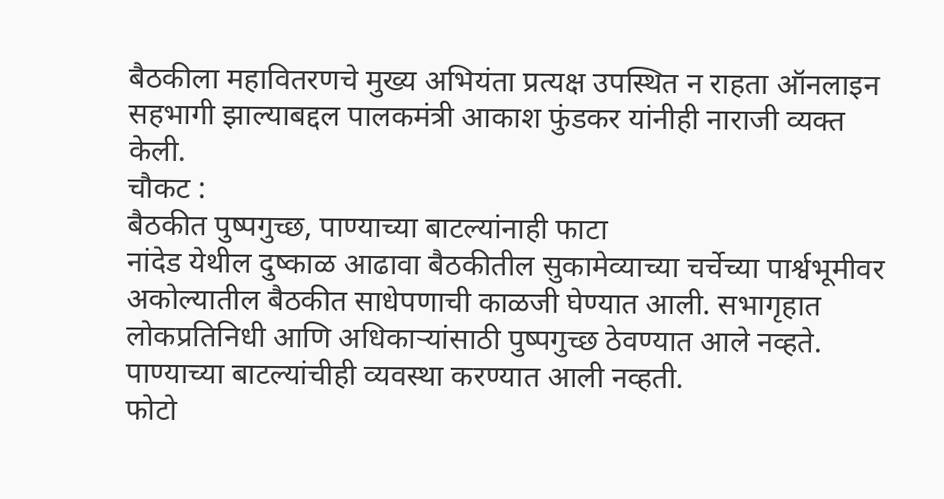बैठकीला महावितरणचे मुख्य अभियंता प्रत्यक्ष उपस्थित न राहता ऑनलाइन सहभागी झाल्याबद्दल पालकमंत्री आकाश फुंडकर यांनीही नाराजी व्यक्त केली.
चौकट :
बैठकीत पुष्पगुच्छ, पाण्याच्या बाटल्यांनाही फाटा
नांदेड येथील दुष्काळ आढावा बैठकीतील सुकामेव्याच्या चर्चेच्या पार्श्वभूमीवर अकोल्यातील बैठकीत साधेपणाची काळजी घेण्यात आली. सभागृहात लोकप्रतिनिधी आणि अधिकाऱ्यांसाठी पुष्पगुच्छ ठेवण्यात आले नव्हते. पाण्याच्या बाटल्यांचीही व्यवस्था करण्यात आली नव्हती.
फोटो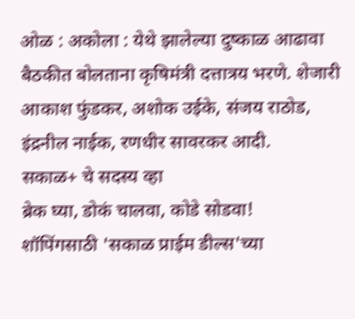ओळ : अकोला : येथे झालेल्या दुष्काळ आढावा बैठकीत बोलताना कृषिमंत्री दत्तात्रय भरणे. शेजारी आकाश फुंडकर, अशोक उईके, संजय राठोड, इंद्रनील नाईक, रणधीर सावरकर आदी.
सकाळ+ चे सदस्य व्हा
ब्रेक घ्या, डोकं चालवा, कोडे सोडवा!
शॉपिंगसाठी 'सकाळ प्राईम डील्स'च्या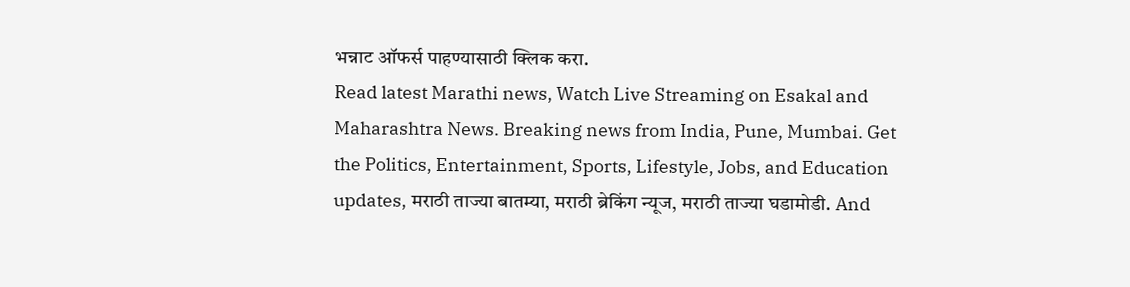भन्नाट ऑफर्स पाहण्यासाठी क्लिक करा.
Read latest Marathi news, Watch Live Streaming on Esakal and Maharashtra News. Breaking news from India, Pune, Mumbai. Get the Politics, Entertainment, Sports, Lifestyle, Jobs, and Education updates, मराठी ताज्या बातम्या, मराठी ब्रेकिंग न्यूज, मराठी ताज्या घडामोडी. And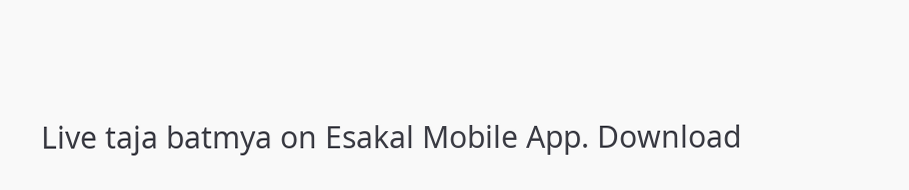Live taja batmya on Esakal Mobile App. Download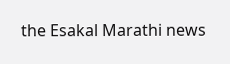the Esakal Marathi news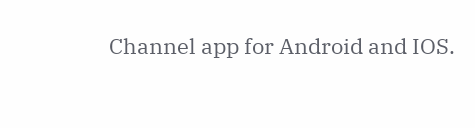Channel app for Android and IOS.